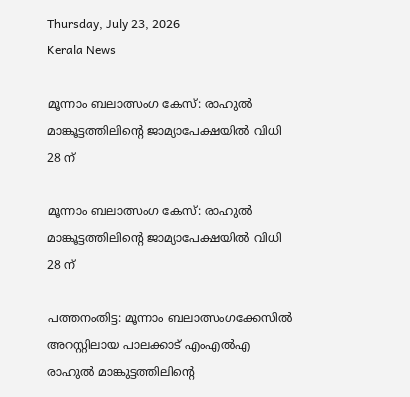Thursday, July 23, 2026
Kerala News

മൂന്നാം ബലാത്സംഗ കേസ്: രാഹുല്‍ മാങ്കൂട്ടത്തിലിന്റെ ജാമ്യാപേക്ഷയില്‍ വിധി 28 ന്

മൂന്നാം ബലാത്സംഗ കേസ്: രാഹുല്‍ മാങ്കൂട്ടത്തിലിന്റെ ജാമ്യാപേക്ഷയില്‍ വിധി 28 ന്

പത്തനംതിട്ട: മൂന്നാം ബലാത്സംഗക്കേസില്‍ അറസ്റ്റിലായ പാലക്കാട് എംഎല്‍എ രാഹുല്‍ മാങ്കുട്ടത്തിലിന്റെ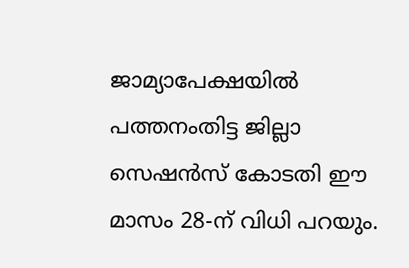ജാമ്യാപേക്ഷയില്‍ പത്തനംതിട്ട ജില്ലാ സെഷന്‍സ് കോടതി ഈ മാസം 28-ന് വിധി പറയും.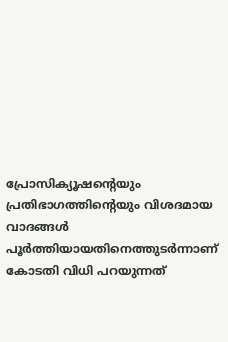പ്രോസിക്യൂഷന്റെയും പ്രതിഭാഗത്തിന്റെയും വിശദമായ വാദങ്ങള്‍ പൂര്‍ത്തിയായതിനെത്തുടര്‍ന്നാണ് കോടതി വിധി പറയുന്നത്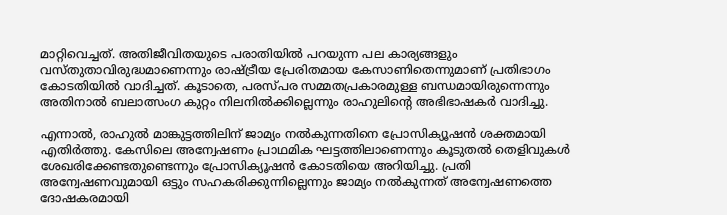മാറ്റിവെച്ചത്. അതിജീവിതയുടെ പരാതിയില്‍ പറയുന്ന പല കാര്യങ്ങളും വസ്തുതാവിരുദ്ധമാണെന്നും രാഷ്ട്രീയ പ്രേരിതമായ കേസാണിതെന്നുമാണ് പ്രതിഭാഗം കോടതിയില്‍ വാദിച്ചത്. കൂടാതെ, പരസ്പര സമ്മതപ്രകാരമുള്ള ബന്ധമായിരുന്നെന്നും അതിനാല്‍ ബലാത്സംഗ കുറ്റം നിലനില്‍ക്കില്ലെന്നും രാഹുലിന്റെ അഭിഭാഷകര്‍ വാദിച്ചു.

എന്നാല്‍, രാഹുല്‍ മാങ്കുട്ടത്തിലിന് ജാമ്യം നല്‍കുന്നതിനെ പ്രോസിക്യൂഷന്‍ ശക്തമായി എതിര്‍ത്തു. കേസിലെ അന്വേഷണം പ്രാഥമിക ഘട്ടത്തിലാണെന്നും കൂടുതല്‍ തെളിവുകള്‍ ശേഖരിക്കേണ്ടതുണ്ടെന്നും പ്രോസിക്യൂഷന്‍ കോടതിയെ അറിയിച്ചു. പ്രതി അന്വേഷണവുമായി ഒട്ടും സഹകരിക്കുന്നില്ലെന്നും ജാമ്യം നല്‍കുന്നത് അന്വേഷണത്തെ ദോഷകരമായി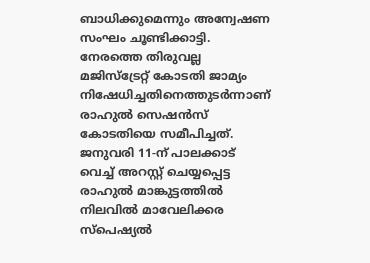ബാധിക്കുമെന്നും അന്വേഷണ സംഘം ചൂണ്ടിക്കാട്ടി. നേരത്തെ തിരുവല്ല മജിസ്ട്രേറ്റ് കോടതി ജാമ്യം നിഷേധിച്ചതിനെത്തുടര്‍ന്നാണ് രാഹുല്‍ സെഷന്‍സ് കോടതിയെ സമീപിച്ചത്. ജനുവരി 11-ന് പാലക്കാട് വെച്ച് അറസ്റ്റ് ചെയ്യപ്പെട്ട രാഹുല്‍ മാങ്കുട്ടത്തില്‍ നിലവില്‍ മാവേലിക്കര സ്‌പെഷ്യല്‍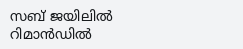സബ് ജയിലില്‍ റിമാന്‍ഡില്‍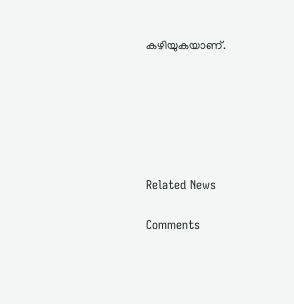കഴിയുകയാണ്.






Related News

Comments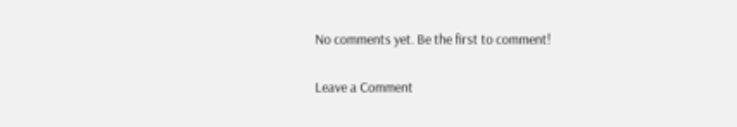No comments yet. Be the first to comment!

Leave a Comment